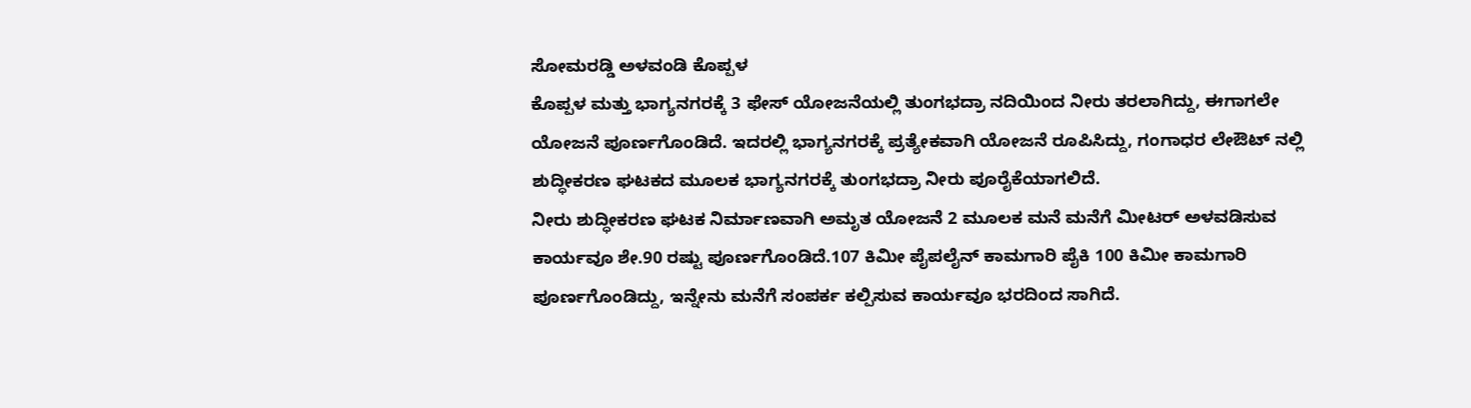ಸೋಮರಡ್ಡಿ ಅಳವಂಡಿ ಕೊಪ್ಪಳ
ಕೊಪ್ಪಳ ಮತ್ತು ಭಾಗ್ಯನಗರಕ್ಕೆ 3 ಫೇಸ್ ಯೋಜನೆಯಲ್ಲಿ ತುಂಗಭದ್ರಾ ನದಿಯಿಂದ ನೀರು ತರಲಾಗಿದ್ದು, ಈಗಾಗಲೇ ಯೋಜನೆ ಪೂರ್ಣಗೊಂಡಿದೆ. ಇದರಲ್ಲಿ ಭಾಗ್ಯನಗರಕ್ಕೆ ಪ್ರತ್ಯೇಕವಾಗಿ ಯೋಜನೆ ರೂಪಿಸಿದ್ದು, ಗಂಗಾಧರ ಲೇಔಟ್ ನಲ್ಲಿ ಶುದ್ಧೀಕರಣ ಘಟಕದ ಮೂಲಕ ಭಾಗ್ಯನಗರಕ್ಕೆ ತುಂಗಭದ್ರಾ ನೀರು ಪೂರೈಕೆಯಾಗಲಿದೆ.
ನೀರು ಶುದ್ಧೀಕರಣ ಘಟಕ ನಿರ್ಮಾಣವಾಗಿ ಅಮೃತ ಯೋಜನೆ 2 ಮೂಲಕ ಮನೆ ಮನೆಗೆ ಮೀಟರ್ ಅಳವಡಿಸುವ ಕಾರ್ಯವೂ ಶೇ.90 ರಷ್ಟು ಪೂರ್ಣಗೊಂಡಿದೆ.107 ಕಿಮೀ ಪೈಪಲೈನ್ ಕಾಮಗಾರಿ ಪೈಕಿ 100 ಕಿಮೀ ಕಾಮಗಾರಿ ಪೂರ್ಣಗೊಂಡಿದ್ದು, ಇನ್ನೇನು ಮನೆಗೆ ಸಂಪರ್ಕ ಕಲ್ಪಿಸುವ ಕಾರ್ಯವೂ ಭರದಿಂದ ಸಾಗಿದೆ.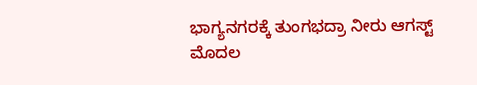ಭಾಗ್ಯನಗರಕ್ಕೆ ತುಂಗಭದ್ರಾ ನೀರು ಆಗಸ್ಟ್ ಮೊದಲ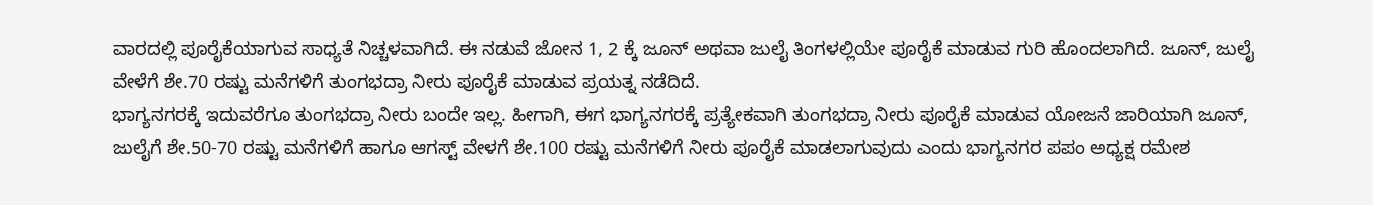ವಾರದಲ್ಲಿ ಪೂರೈಕೆಯಾಗುವ ಸಾಧ್ಯತೆ ನಿಚ್ಚಳವಾಗಿದೆ. ಈ ನಡುವೆ ಜೋನ 1, 2 ಕ್ಕೆ ಜೂನ್ ಅಥವಾ ಜುಲೈ ತಿಂಗಳಲ್ಲಿಯೇ ಪೂರೈಕೆ ಮಾಡುವ ಗುರಿ ಹೊಂದಲಾಗಿದೆ. ಜೂನ್, ಜುಲೈ ವೇಳೆಗೆ ಶೇ.70 ರಷ್ಟು ಮನೆಗಳಿಗೆ ತುಂಗಭದ್ರಾ ನೀರು ಪೂರೈಕೆ ಮಾಡುವ ಪ್ರಯತ್ನ ನಡೆದಿದೆ.
ಭಾಗ್ಯನಗರಕ್ಕೆ ಇದುವರೆಗೂ ತುಂಗಭದ್ರಾ ನೀರು ಬಂದೇ ಇಲ್ಲ. ಹೀಗಾಗಿ, ಈಗ ಭಾಗ್ಯನಗರಕ್ಕೆ ಪ್ರತ್ಯೇಕವಾಗಿ ತುಂಗಭದ್ರಾ ನೀರು ಪೂರೈಕೆ ಮಾಡುವ ಯೋಜನೆ ಜಾರಿಯಾಗಿ ಜೂನ್, ಜುಲೈಗೆ ಶೇ.50-70 ರಷ್ಟು ಮನೆಗಳಿಗೆ ಹಾಗೂ ಆಗಸ್ಟ್ ವೇಳಗೆ ಶೇ.100 ರಷ್ಟು ಮನೆಗಳಿಗೆ ನೀರು ಪೂರೈಕೆ ಮಾಡಲಾಗುವುದು ಎಂದು ಭಾಗ್ಯನಗರ ಪಪಂ ಅಧ್ಯಕ್ಷ ರಮೇಶ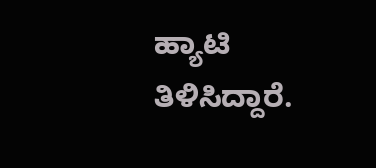ಹ್ಯಾಟಿ ತಿಳಿಸಿದ್ದಾರೆ.